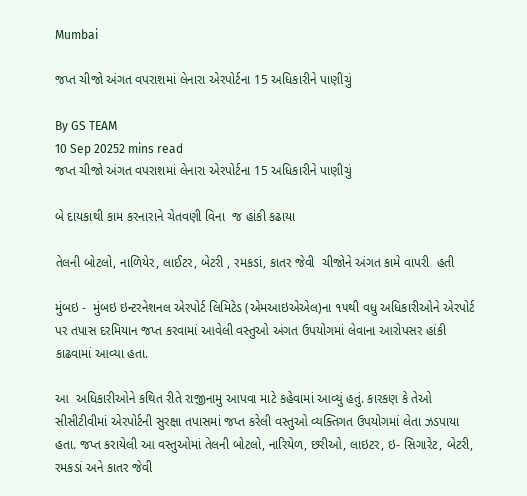Mumbai

જપ્ત ચીજો અંગત વપરાશમાં લેનારા એરપોર્ટના 15 અધિકારીને પાણીચું

By GS TEAM
10 Sep 20252 mins read
જપ્ત ચીજો અંગત વપરાશમાં લેનારા એરપોર્ટના 15 અધિકારીને પાણીચું

બે દાયકાથી કામ કરનારાને ચેતવણી વિના  જ હાંકી કઢાયા

તેલની બોટલો, નાળિયેર, લાઈટર, બેટરી , રમકડાં, કાતર જેવી  ચીજોને અંગત કામે વાપરી  હતી

મુંબઇ -  મુંબઇ ઇન્ટરનેશનલ એરપોર્ટ લિમિટેડ (એમઆઇએએલ)ના ૧૫થી વધુ અધિકારીઓને એરપોર્ટ પર તપાસ દરમિયાન જપ્ત કરવામાં આવેલી વસ્તુઓ અંગત ઉપયોગમાં લેવાના આરોપસર હાંકી કાઢવામાં આવ્યા હતા.

આ  અધિકારીઓને કથિત રીતે રાજીનામુ આપવા માટે કહેવામાં આવ્યું હતું. કારકણ કે તેઓ સીસીટીવીમાં એરપોર્ટની સુરક્ષા તપાસમાં જપ્ત કરેલી વસ્તુઓ વ્યક્તિગત ઉપયોગમાં લેતા ઝડપાયા હતા. જપ્ત કરાયેલી આ વસ્તુઓમાં તેલની બોટલો, નારિયેળ, છરીઓ, લાઇટર, ઇ- સિગારેટ, બેટરી, રમકડાં અને કાતર જેવી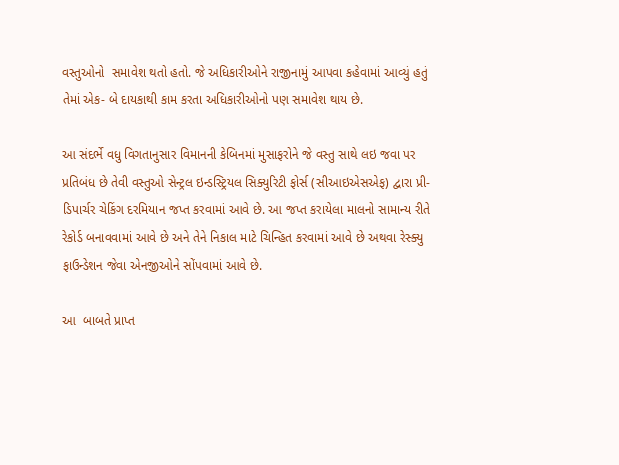વસ્તુઓનો  સમાવેશ થતો હતો. જે અધિકારીઓને રાજીનામું આપવા કહેવામાં આવ્યું હતું તેમાં એક- બે દાયકાથી કામ કરતા અધિકારીઓનો પણ સમાવેશ થાય છે.

આ સંદર્ભે વધુ વિગતાનુસાર વિમાનની કેબિનમાં મુસાફરોને જે વસ્તુ સાથે લઇ જવા પર પ્રતિબંધ છે તેવી વસ્તુઓ સેન્ટ્રલ ઇન્ડસ્ટ્રિયલ સિક્યુરિટી ફોર્સ (સીઆઇએસએફ) દ્વારા પ્રી- ડિપાર્ચર ચેકિંગ દરમિયાન જપ્ત કરવામાં આવે છે. આ જપ્ત કરાયેલા માલનો સામાન્ય રીતે રેકોર્ડ બનાવવામાં આવે છે અને તેને નિકાલ માટે ચિન્હિત કરવામાં આવે છે અથવા રેસ્ક્યુ ફાઉન્ડેશન જેવા એનજીઓને સોંપવામાં આવે છે.

આ  બાબતે પ્રાપ્ત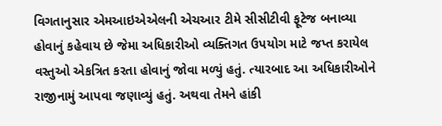વિગતાનુસાર એમઆઇએએલની એચઆર ટીમે સીસીટીવી ફૂટેજ બનાવ્યા હોવાનું કહેવાય છે જેમા અધિકારીઓ વ્યક્તિગત ઉપયોગ માટે જપ્ત કરાયેલ વસ્તુઓ એકત્રિત કરતા હોવાનું જોવા મળ્યું હતું. ત્યારબાદ આ અધિકારીઓને રાજીનામું આપવા જણાવ્યું હતું. અથવા તેમને હાંકી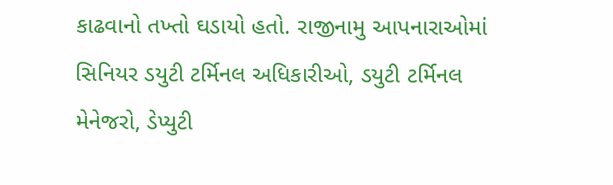કાઢવાનો તખ્તો ઘડાયો હતો. રાજીનામુ આપનારાઓમાં સિનિયર ડયુટી ટર્મિનલ અધિકારીઓ, ડયુટી ટર્મિનલ મેનેજરો, ડેપ્યુટી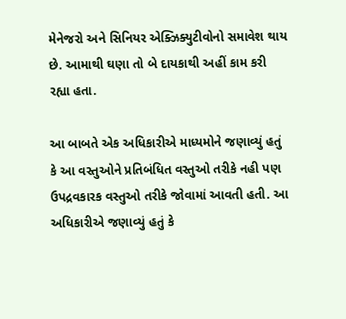મેનેજરો અને સિનિયર એક્ઝિક્યુટીવોનો સમાવેશ થાય છે. આમાથી ઘણા તો બે દાયકાથી અહીં કામ કરી રહ્યા હતા.

આ બાબતે એક અધિકારીએ માધ્યમોને જણાવ્યું હતું કે આ વસ્તુઓને પ્રતિબંધિત વસ્તુઓ તરીકે નહી પણ ઉપદ્રવકારક વસ્તુઓ તરીકે જોવામાં આવતી હતી. આ અધિકારીએ જણાવ્યું હતું કે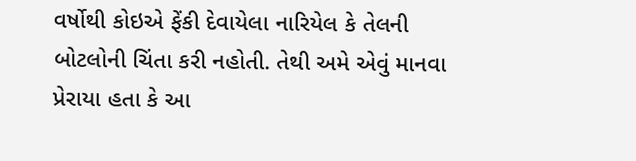વર્ષોથી કોઇએ ફેંકી દેવાયેલા નારિયેલ કે તેલની બોટલોની ચિંતા કરી નહોતી. તેથી અમે એવું માનવા પ્રેરાયા હતા કે આ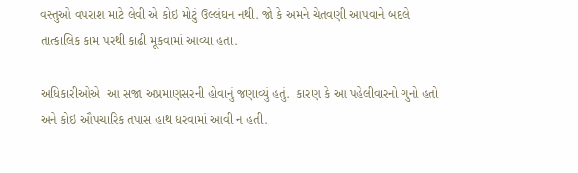વસ્તુઓ વપરાશ માટે લેવી એ કોઇ મોટું ઉલ્લંઘન નથી. જો કે અમને ચેતવણી આપવાને બદલે તાત્કાલિક કામ પરથી કાઢી મૂકવામાં આવ્યા હતા.

અધિકારીઓએ  આ સજા અપ્રમાણસરની હોવાનું જણાવ્યું હતું.  કારણ કે આ પહેલીવારનો ગુનો હતો અને કોઇ ઔપચારિક તપાસ હાથ ધરવામાં આવી ન હતી.